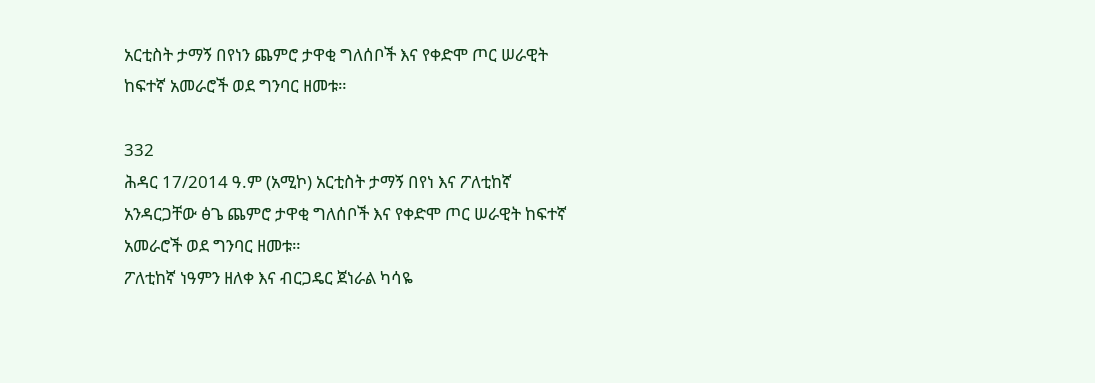አርቲስት ታማኝ በየነን ጨምሮ ታዋቂ ግለሰቦች እና የቀድሞ ጦር ሠራዊት ከፍተኛ አመራሮች ወደ ግንባር ዘመቱ።

332
ሕዳር 17/2014 ዓ.ም (አሚኮ) አርቲስት ታማኝ በየነ እና ፖለቲከኛ አንዳርጋቸው ፅጌ ጨምሮ ታዋቂ ግለሰቦች እና የቀድሞ ጦር ሠራዊት ከፍተኛ አመራሮች ወደ ግንባር ዘመቱ።
ፖለቲከኛ ነዓምን ዘለቀ እና ብርጋዴር ጀነራል ካሳዬ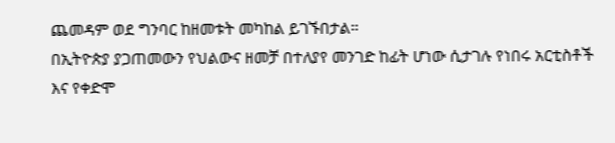ጨመዳም ወደ ግንባር ከዘመቱት መካከል ይገኙበታል።
በኢትዮጵያ ያጋጠመውን የህልውና ዘመቻ በተለያየ መንገድ ከፊት ሆነው ሲታገሉ የነበሩ አርቲስቶች እና የቀድሞ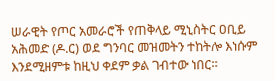ሠራዊት የጦር አመራሮች የጠቅላይ ሚኒስትር ዐቢይ አሕመድ (ዶ.ር) ወደ ግንባር መዝመትን ተከትሎ እነሱም እንደሚዘምቱ ከዚህ ቀደም ቃል ገብተው ነበር።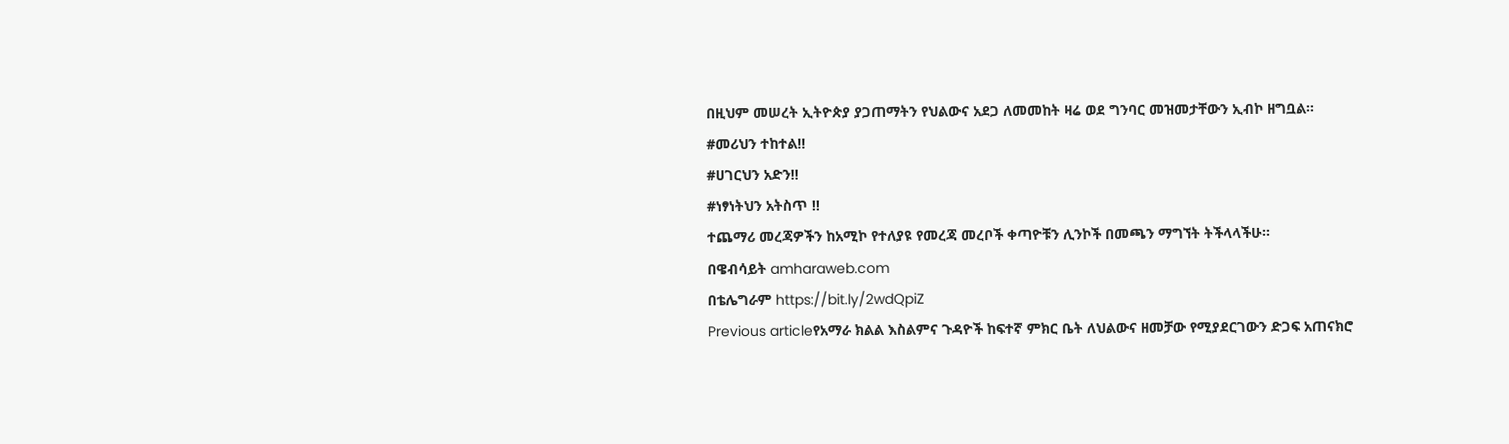በዚህም መሠረት ኢትዮጵያ ያጋጠማትን የህልውና አደጋ ለመመከት ዛሬ ወደ ግንባር መዝመታቸውን ኢብኮ ዘግቧል።
#መሪህን ተከተል!!
#ሀገርህን አድን!!
#ነፃነትህን አትስጥ !!
ተጨማሪ መረጃዎችን ከአሚኮ የተለያዩ የመረጃ መረቦች ቀጣዮቹን ሊንኮች በመጫን ማግኘት ትችላላችሁ፡፡
በዌብሳይት amharaweb.com
በቴሌግራም https://bit.ly/2wdQpiZ
Previous articleየአማራ ክልል እስልምና ጉዳዮች ከፍተኛ ምክር ቤት ለህልውና ዘመቻው የሚያደርገውን ድጋፍ አጠናክሮ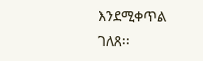እንደሚቀጥል ገለጸ፡፡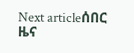Next articleሰበር ዜና